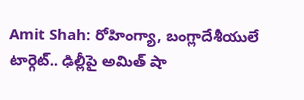Amit Shah: రోహింగ్యా, బంగ్లాదేశీయులే టార్గెట్.. ఢిల్లీపై అమిత్ షా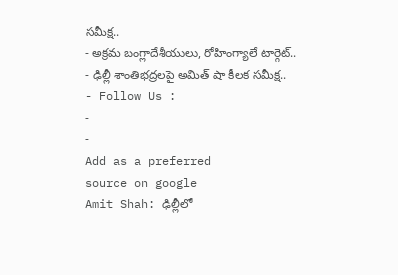సమీక్ష..
- అక్రమ బంగ్లాదేశీయులు, రోహింగ్యాలే టార్గెట్..
- ఢిల్లీ శాంతిభద్రలపై అమిత్ షా కీలక సమీక్ష..
- Follow Us :
-
-
Add as a preferred
source on google
Amit Shah: ఢిల్లీలో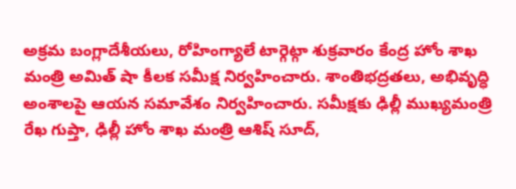అక్రమ బంగ్లాదేశీయలు, రోహింగ్యాలే టార్గెట్గా శుక్రవారం కేంద్ర హోం శాఖ మంత్రి అమిత్ షా కీలక సమీక్ష నిర్వహించారు. శాంతిభద్రతలు, అభివృద్ధి అంశాలపై ఆయన సమావేశం నిర్వహించారు. సమీక్షకు ఢిల్లీ ముఖ్యమంత్రి రేఖ గుప్తా, ఢిల్లీ హోం శాఖ మంత్రి ఆశిష్ సూద్,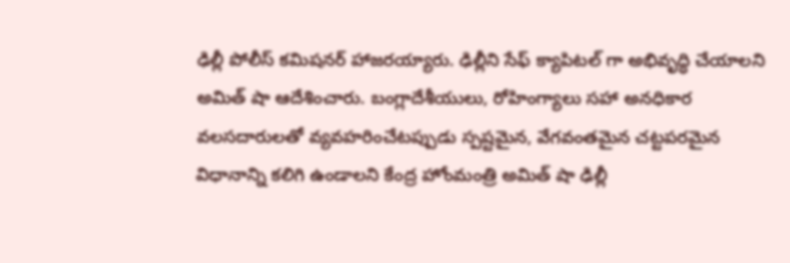ఢిల్లీ పోలీస్ కమిషనర్ హాజరయ్యారు. ఢిల్లీని సేఫ్ క్యాపిటల్ గా అభివృద్ధి చేయాలని అమిత్ షా ఆదేశించారు. బంగ్లాదేశీయులు, రోహింగ్యాలు సహా అనధికార వలసదారులతో వ్యవహరించేటప్పుడు స్పష్టమైన, వేగవంతమైన చట్టపరమైన విధానాన్ని కలిగి ఉండాలని కేంద్ర హోంమంత్రి అమిత్ షా ఢిల్లీ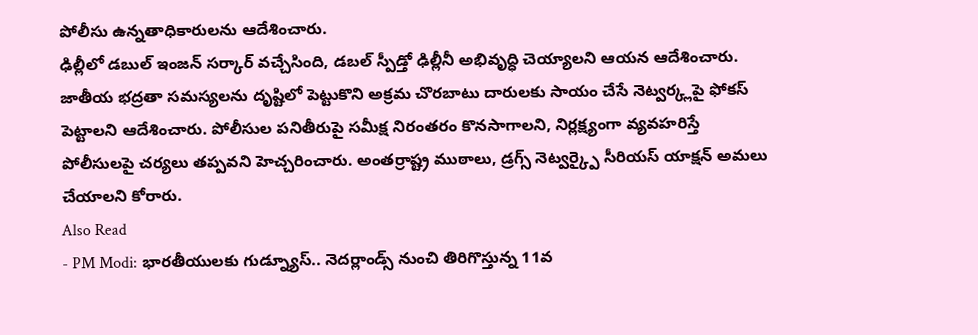పోలీసు ఉన్నతాధికారులను ఆదేశించారు.
ఢిల్లీలో డబుల్ ఇంజన్ సర్కార్ వచ్చేసింది, డబల్ స్పీడ్తో ఢిల్లీనీ అభివృద్ధి చెయ్యాలని ఆయన ఆదేశించారు. జాతీయ భద్రతా సమస్యలను దృష్టిలో పెట్టుకొని అక్రమ చొరబాటు దారులకు సాయం చేసే నెట్వర్క్లపై ఫోకస్ పెట్టాలని ఆదేశించారు. పోలీసుల పనితీరుపై సమీక్ష నిరంతరం కొనసాగాలని, నిర్లక్ష్యంగా వ్యవహరిస్తే పోలీసులపై చర్యలు తప్పవని హెచ్చరించారు. అంతర్రాష్ట్ర ముఠాలు, డ్రగ్స్ నెట్వర్క్పై సీరియస్ యాక్షన్ అమలు చేయాలని కోరారు.
Also Read
- PM Modi: భారతీయులకు గుడ్న్యూస్.. నెదర్లాండ్స్ నుంచి తిరిగొస్తున్న 11వ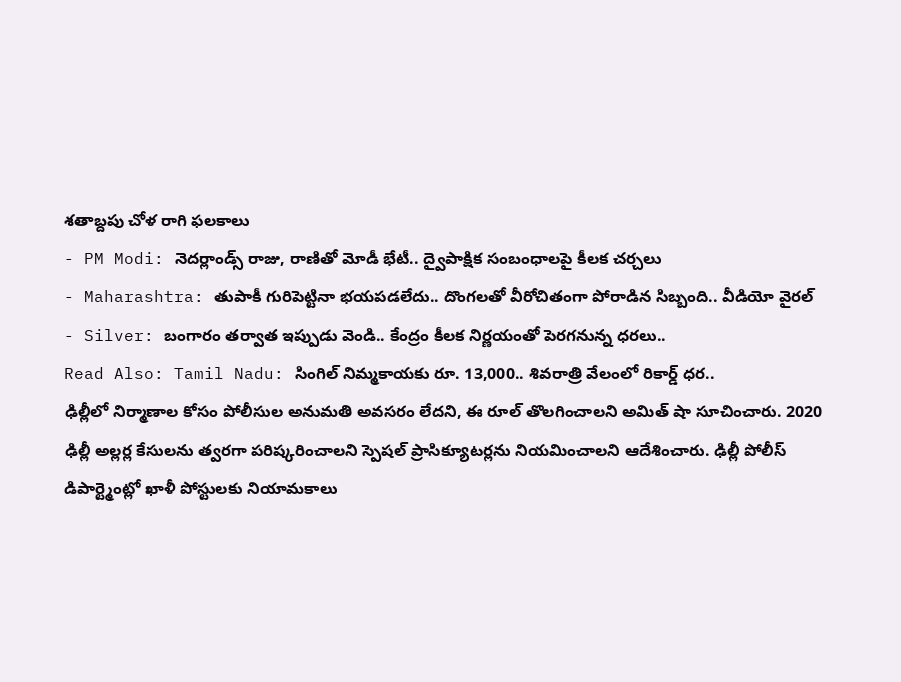శతాబ్దపు చోళ రాగి ఫలకాలు
- PM Modi: నెదర్లాండ్స్ రాజు, రాణితో మోడీ భేటీ.. ద్వైపాక్షిక సంబంధాలపై కీలక చర్చలు
- Maharashtra: తుపాకీ గురిపెట్టినా భయపడలేదు.. దొంగలతో వీరోచితంగా పోరాడిన సిబ్బంది.. వీడియో వైరల్
- Silver: బంగారం తర్వాత ఇప్పుడు వెండి.. కేంద్రం కీలక నిర్ణయంతో పెరగనున్న ధరలు..
Read Also: Tamil Nadu: సింగిల్ నిమ్మకాయకు రూ. 13,000.. శివరాత్రి వేలంలో రికార్డ్ ధర..
ఢిల్లీలో నిర్మాణాల కోసం పోలీసుల అనుమతి అవసరం లేదని, ఈ రూల్ తొలగించాలని అమిత్ షా సూచించారు. 2020 ఢిల్లీ అల్లర్ల కేసులను త్వరగా పరిష్కరించాలని స్పెషల్ ప్రాసిక్యూటర్లను నియమించాలని ఆదేశించారు. ఢిల్లీ పోలీస్ డిపార్ట్మెంట్లో ఖాళీ పోస్టులకు నియామకాలు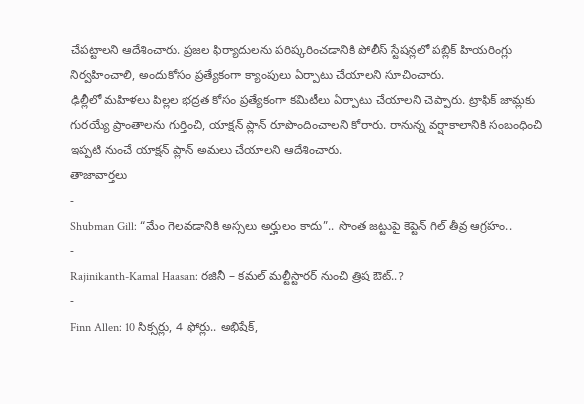చేపట్టాలని ఆదేశించారు. ప్రజల ఫిర్యాదులను పరిష్కరించడానికి పోలీస్ స్టేషన్లలో పబ్లిక్ హియరింగ్లు నిర్వహించాలి, అందుకోసం ప్రత్యేకంగా క్యాంపులు ఏర్పాటు చేయాలని సూచించారు.
ఢిల్లీలో మహిళలు పిల్లల భద్రత కోసం ప్రత్యేకంగా కమిటీలు ఏర్పాటు చేయాలని చెప్పారు. ట్రాఫిక్ జామ్లకు గురయ్యే ప్రాంతాలను గుర్తించి, యాక్షన్ ప్లాన్ రూపొందించాలని కోరారు. రానున్న వర్షాకాలానికి సంబంధించి ఇప్పటి నుంచే యాక్షన్ ప్లాన్ అమలు చేయాలని ఆదేశించారు.
తాజావార్తలు
-
Shubman Gill: “మేం గెలవడానికి అస్సలు అర్హులం కాదు”.. సొంత జట్టుపై కెప్టెన్ గిల్ తీవ్ర ఆగ్రహం..
-
Rajinikanth-Kamal Haasan: రజినీ – కమల్ మల్టీస్టారర్ నుంచి త్రిష ఔట్..?
-
Finn Allen: 10 సిక్సర్లు, 4 ఫోర్లు.. అభిషేక్,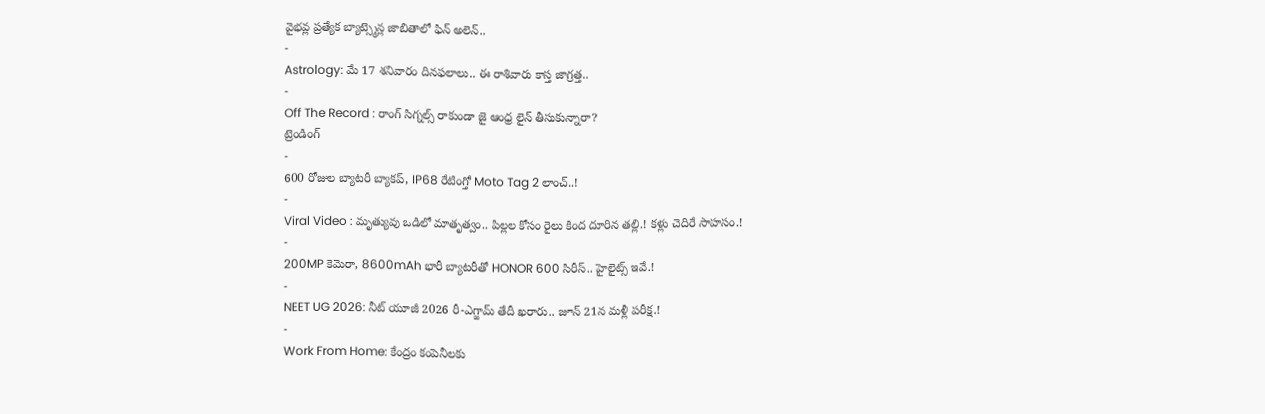వైభవ్ల ప్రత్యేక బ్యాట్స్మెన్ల జాబితాలో ఫిన్ అలెన్..
-
Astrology: మే 17 శనివారం దినఫలాలు.. ఈ రాశివారు కాస్త జాగ్రత్త..
-
Off The Record : రాంగ్ సిగ్నల్స్ రాకుండా జై ఆంధ్ర లైన్ తీసుకున్నారా?
ట్రెండింగ్
-
600 రోజుల బ్యాటరీ బ్యాకప్, IP68 రేటింగ్తో Moto Tag 2 లాంచ్..!
-
Viral Video : మృత్యువు ఒడిలో మాతృత్వం.. పిల్లల కోసం రైలు కింద దూరిన తల్లి.! కళ్లు చెదిరే సాహసం.!
-
200MP కెమెరా, 8600mAh భారీ బ్యాటరీతో HONOR 600 సిరీస్.. హైలైట్స్ ఇవే.!
-
NEET UG 2026: నీట్ యూజీ 2026 రీ-ఎగ్జామ్ తేదీ ఖరారు.. జూన్ 21న మళ్లీ పరీక్ష.!
-
Work From Home: కేంద్రం కంపెనీలకు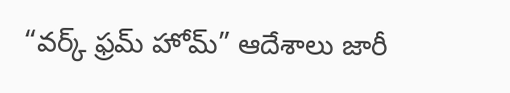“వర్క్ ఫ్రమ్ హోమ్” ఆదేశాలు జారీ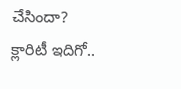చేసిందా? క్లారిటీ ఇదిగో..